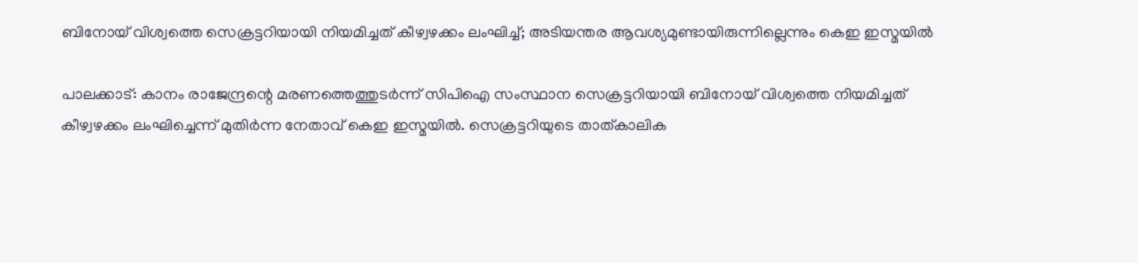ബിനോയ് വിശ്വത്തെ സെക്രട്ടറിയായി നിയമിച്ചത് കീഴ്വഴക്കം ലംഘിച്ച്; അടിയന്തര ആവശ്യമുണ്ടായിരുന്നില്ലെന്നും കെഇ ഇസ്മയില്‍

പാലക്കാട്: കാനം രാജേന്ദ്രന്റെ മരണത്തെത്തുടര്‍ന്ന് സിപിഐ സംസ്ഥാന സെക്രട്ടറിയായി ബിനോയ് വിശ്വത്തെ നിയമിച്ചത് കീഴ്വഴക്കം ലംഘിച്ചെന്ന് മുതിര്‍ന്ന നേതാവ് കെഇ ഇസ്മയില്‍. സെക്രട്ടറിയുടെ താത്കാലിക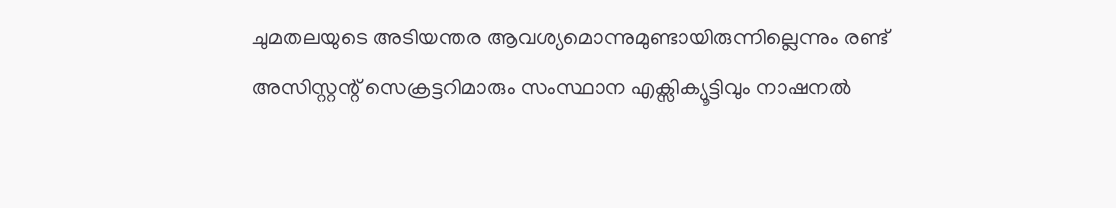ചുമതലയുടെ അടിയന്തര ആവശ്യമൊന്നുമുണ്ടായിരുന്നില്ലെന്നും രണ്ട് അസിസ്റ്റന്റ് സെക്രട്ടറിമാരും സംസ്ഥാന എക്സിക്യൂട്ടിവും നാഷനല്‍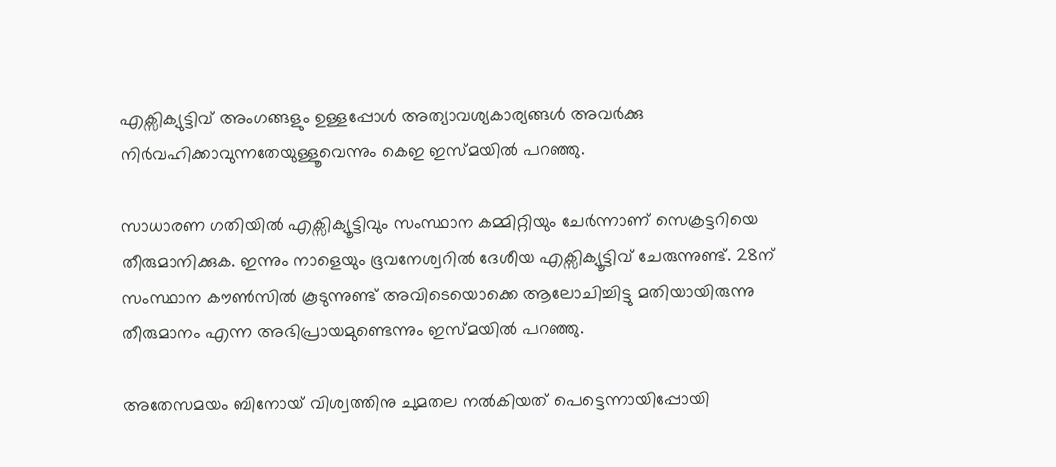എക്സിക്യുട്ടിവ് അംഗങ്ങളും ഉള്ളപ്പോള്‍ അത്യാവശ്യകാര്യങ്ങള്‍ അവര്‍ക്കു നിര്‍വഹിക്കാവുന്നതേയുള്ളൂവെന്നും കെഇ ഇസ്മയില്‍ പറഞ്ഞു.

സാധാരണ ഗതിയില്‍ എക്സിക്യൂട്ടിവും സംസ്ഥാന കമ്മിറ്റിയും ചേര്‍ന്നാണ് സെക്രട്ടറിയെ തീരുമാനിക്കുക. ഇന്നും നാളെയും ഭൂവനേശ്വറില്‍ ദേശീയ എക്സിക്യൂട്ടിവ് ചേരുന്നുണ്ട്. 28ന് സംസ്ഥാന കൗണ്‍സില്‍ കൂടുന്നുണ്ട് അവിടെയൊക്കെ ആലോചിച്ചിട്ടു മതിയായിരുന്നു തീരുമാനം എന്ന അഭിപ്രായമുണ്ടെന്നും ഇസ്മയില്‍ പറഞ്ഞു.

അതേസമയം ബിനോയ് വിശ്വത്തിനു ചുമതല നല്‍കിയത് പെട്ടെന്നായിപ്പോയി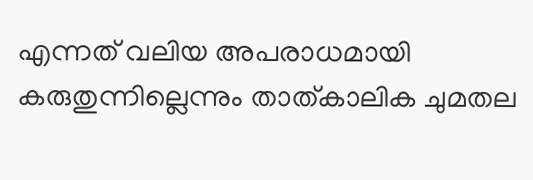എന്നത് വലിയ അപരാധമായി കരുതുന്നില്ലെന്നും താത്കാലിക ചുമതല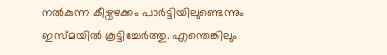നല്‍കുന്ന കീഴ്വഴക്കം പാര്‍ട്ടിയിലുണ്ടെന്നും ഇസ്മയില്‍ കൂട്ടിച്ചേര്‍ത്തു. എന്തെങ്കിലും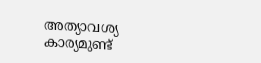അത്യാവശ്യ കാര്യമുണ്ട്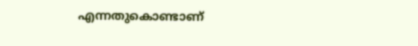എന്നതുകൊണ്ടാണ്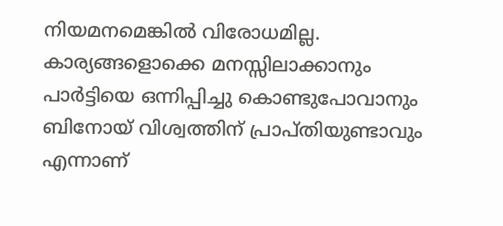നിയമനമെങ്കില്‍ വിരോധമില്ല. കാര്യങ്ങളൊക്കെ മനസ്സിലാക്കാനും പാര്‍ട്ടിയെ ഒന്നിപ്പിച്ചു കൊണ്ടുപോവാനും ബിനോയ് വിശ്വത്തിന് പ്രാപ്തിയുണ്ടാവും എന്നാണ്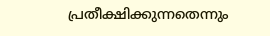പ്രതീക്ഷിക്കുന്നതെന്നും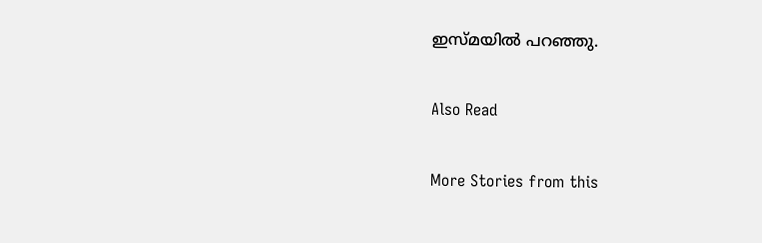ഇസ്മയില്‍ പറഞ്ഞു.

Also Read

More Stories from this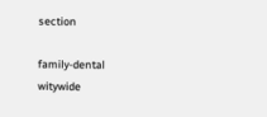section

family-dental
witywide